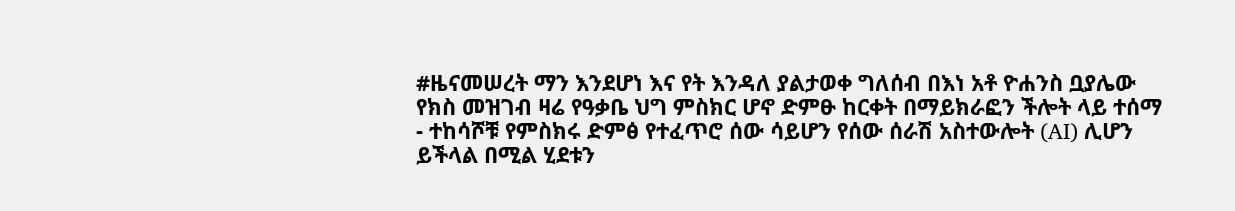#ዜናመሠረት ማን እንደሆነ እና የት እንዳለ ያልታወቀ ግለሰብ በእነ አቶ ዮሐንስ ቧያሌው የክስ መዝገብ ዛሬ የዓቃቤ ህግ ምስክር ሆኖ ድምፁ ከርቀት በማይክራፎን ችሎት ላይ ተሰማ
- ተከሳሾቹ የምስክሩ ድምፅ የተፈጥሮ ሰው ሳይሆን የሰው ሰራሽ አስተውሎት (AI) ሊሆን ይችላል በሚል ሂደቱን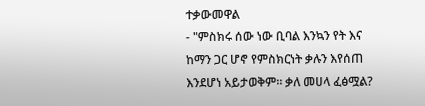ተቃውመዋል
- "ምስክሩ ሰው ነው ቢባል እንኳን የት እና ከማን ጋር ሆኖ የምስክርነት ቃሉን እየሰጠ እንደሆነ አይታወቅም። ቃለ መሀላ ፈፅሟል?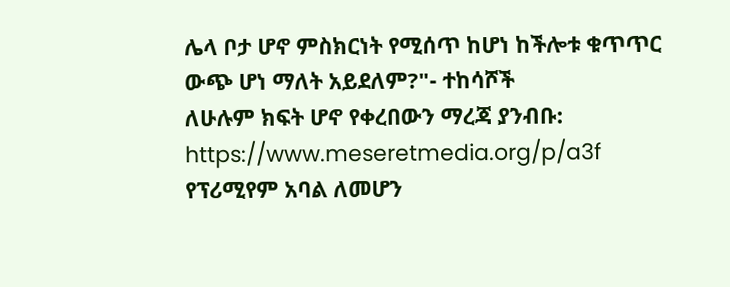ሌላ ቦታ ሆኖ ምስክርነት የሚሰጥ ከሆነ ከችሎቱ ቁጥጥር ውጭ ሆነ ማለት አይደለም?"- ተከሳሾች
ለሁሉም ክፍት ሆኖ የቀረበውን ማረጃ ያንብቡ:
https://www.meseretmedia.org/p/a3f
የፕሪሚየም አባል ለመሆን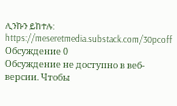ሊንኩን ይከተሉ:
https://meseretmedia.substack.com/30pcoff
Обсуждение 0
Обсуждение не доступно в веб-версии. Чтобы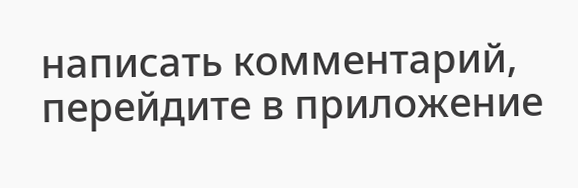написать комментарий, перейдите в приложение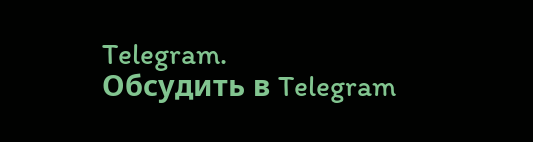Telegram.
Обсудить в Telegram